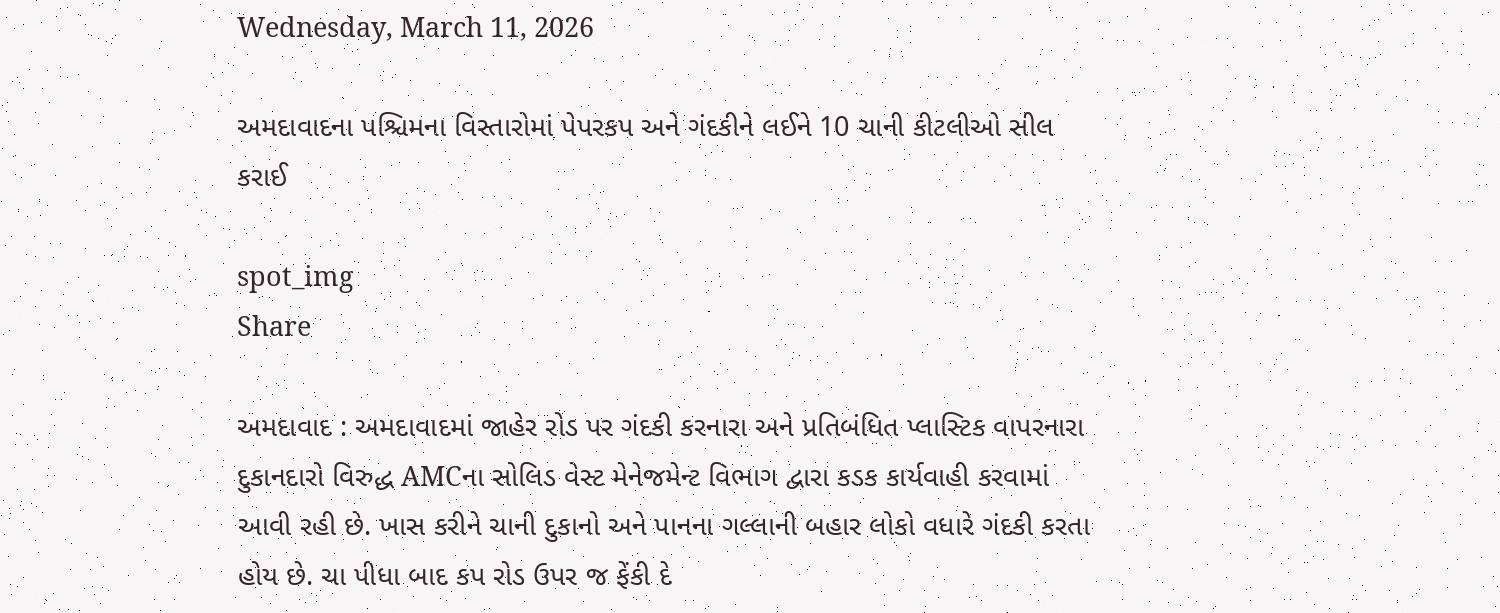Wednesday, March 11, 2026

અમદાવાદના પશ્ચિમના વિસ્તારોમાં પેપરકપ અને ગંદકીને લઈને 10 ચાની કીટલીઓ સીલ કરાઈ

spot_img
Share

અમદાવાદ : અમદાવાદમાં જાહેર રોડ પર ગંદકી કરનારા અને પ્રતિબંધિત પ્લાસ્ટિક વાપરનારા દુકાનદારો વિરુદ્ધ AMCના સોલિડ વેસ્ટ મેનેજમેન્ટ વિભાગ દ્વારા કડક કાર્યવાહી કરવામાં આવી રહી છે. ખાસ કરીને ચાની દુકાનો અને પાનના ગલ્લાની બહાર લોકો વધારે ગંદકી કરતા હોય છે. ચા પીધા બાદ કપ રોડ ઉપર જ ફેંકી દે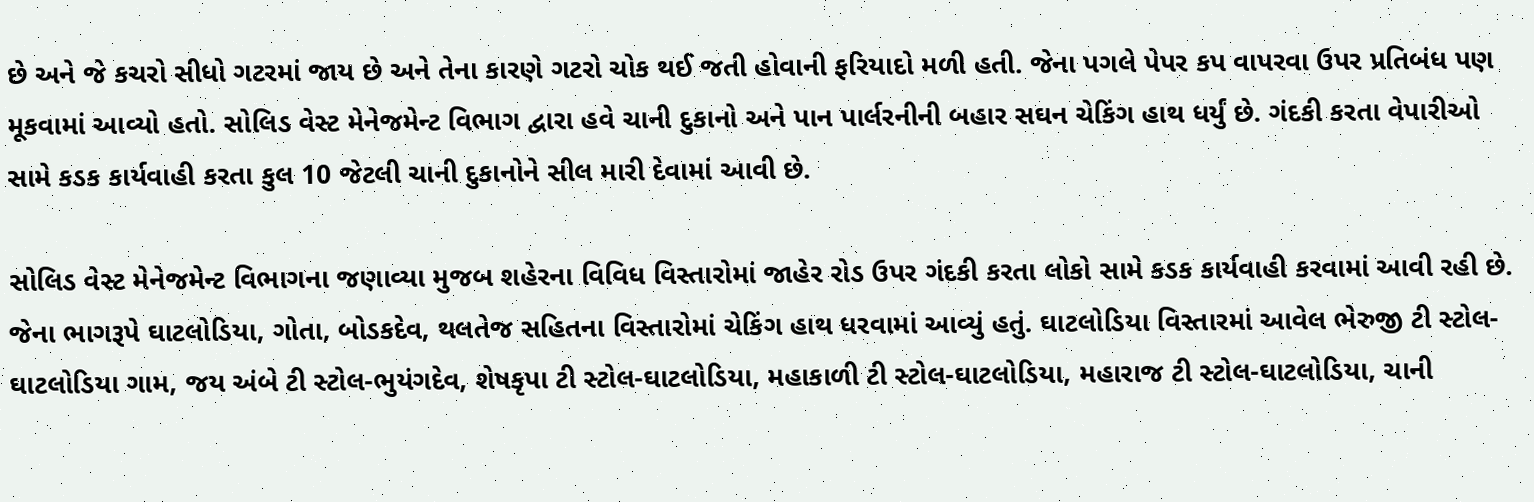છે અને જે કચરો સીધો ગટરમાં જાય છે અને તેના કારણે ગટરો ચોક થઈ જતી હોવાની ફરિયાદો મળી હતી. જેના પગલે પેપર કપ વાપરવા ઉપર પ્રતિબંધ પણ મૂકવામાં આવ્યો હતો. સોલિડ વેસ્ટ મેનેજમેન્ટ વિભાગ દ્વારા હવે ચાની દુકાનો અને પાન પાર્લરનીની બહાર સઘન ચેકિંગ હાથ ધર્યું છે. ગંદકી કરતા વેપારીઓ સામે કડક કાર્યવાહી કરતા કુલ 10 જેટલી ચાની દુકાનોને સીલ મારી દેવામાં આવી છે.

સોલિડ વેસ્ટ મેનેજમેન્ટ વિભાગના જણાવ્યા મુજબ શહેરના વિવિધ વિસ્તારોમાં જાહેર રોડ ઉપર ગંદકી કરતા લોકો સામે કડક કાર્યવાહી કરવામાં આવી રહી છે. જેના ભાગરૂપે ઘાટલોડિયા, ગોતા, બોડકદેવ, થલતેજ સહિતના વિસ્તારોમાં ચેકિંગ હાથ ધરવામાં આવ્યું હતું. ઘાટલોડિયા વિસ્તારમાં આવેલ ભેરુજી ટી સ્ટોલ-ઘાટલોડિયા ગામ, જય અંબે ટી સ્ટોલ-ભુયંગદેવ, શેષકૃપા ટી સ્ટોલ-ઘાટલોડિયા, મહાકાળી ટી સ્ટોલ-ઘાટલોડિયા, મહારાજ ટી સ્ટોલ-ઘાટલોડિયા, ચાની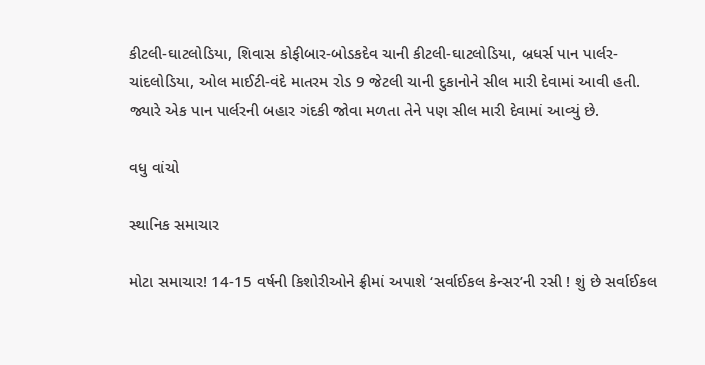કીટલી-ઘાટલોડિયા, શિવાસ કોફીબાર-બોડકદેવ ચાની કીટલી-ઘાટલોડિયા, બ્રધર્સ પાન પાર્લર-ચાંદલોડિયા, ઓલ માઈટી-વંદે માતરમ રોડ 9 જેટલી ચાની દુકાનોને સીલ મારી દેવામાં આવી હતી. જ્યારે એક પાન પાર્લરની બહાર ગંદકી જોવા મળતા તેને પણ સીલ મારી દેવામાં આવ્યું છે.

વધુ વાંચો

સ્થાનિક સમાચાર

મોટા સમાચાર! 14-15 વર્ષની કિશોરીઓને ફ્રીમાં અપાશે ‘સર્વાઈકલ કેન્સર’ની રસી ! શું છે સર્વાઈકલ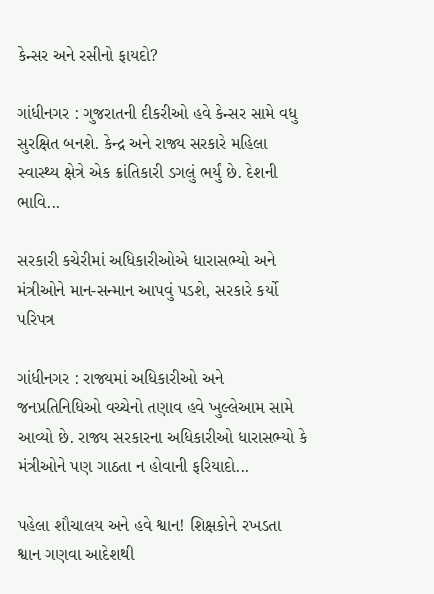કેન્સર અને રસીનો ફાયદો?

ગાંધીનગર : ગુજરાતની દીકરીઓ હવે કેન્સર સામે વધુ સુરક્ષિત બનશે. કેન્દ્ર અને રાજ્ય સરકારે મહિલા સ્વાસ્થ્ય ક્ષેત્રે એક ક્રાંતિકારી ડગલું ભર્યું છે. દેશની ભાવિ...

સરકારી કચેરીમાં અધિકારીઓએ ધારાસભ્યો અને મંત્રીઓને માન-સન્માન આપવું પડશે, સરકારે કર્યો પરિપત્ર

ગાંધીનગર : રાજ્યમાં અધિકારીઓ અને જનપ્રતિનિધિઓ વચ્ચેનો તણાવ હવે ખુલ્લેઆમ સામે આવ્યો છે. રાજ્ય સરકારના અધિકારીઓ ધારાસભ્યો કે મંત્રીઓને પણ ગાઠતા ન હોવાની ફરિયાદો...

પહેલા શૌચાલય અને હવે શ્વાન! શિક્ષકોને રખડતા શ્વાન ગણવા આદેશથી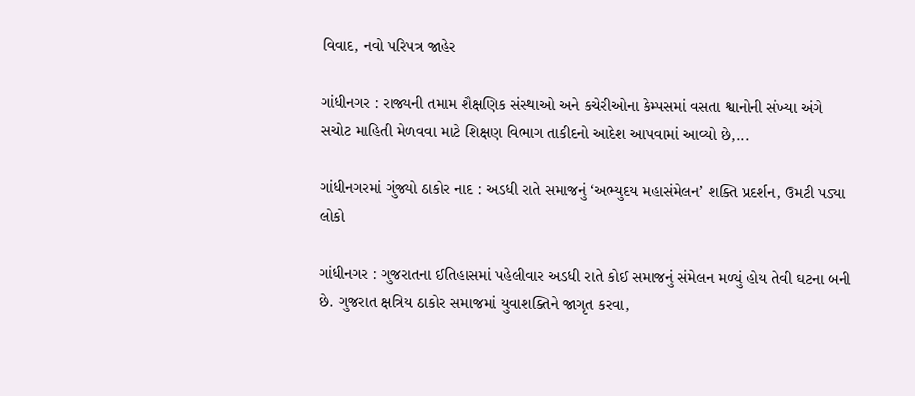વિવાદ, નવો પરિપત્ર જાહેર

ગાંધીનગર : રાજ્યની તમામ શૈક્ષણિક સંસ્થાઓ અને કચેરીઓના કેમ્પસમાં વસતા શ્વાનોની સંખ્યા અંગે સચોટ માહિતી મેળવવા માટે શિક્ષણ વિભાગ તાકીદનો આદેશ આપવામાં આવ્યો છે,...

ગાંધીનગરમાં ગુંજ્યો ઠાકોર નાદ : અડધી રાતે સમાજનું ‘અભ્યુદય મહાસંમેલન’ શક્તિ પ્રદર્શન, ઉમટી પડ્યા લોકો

ગાંધીનગર : ગુજરાતના ઈતિહાસમાં પહેલીવાર અડધી રાતે કોઈ સમાજનું સંમેલન મળ્યું હોય તેવી ઘટના બની છે. ગુજરાત ક્ષત્રિય ઠાકોર સમાજમાં યુવાશક્તિને જાગૃત કરવા,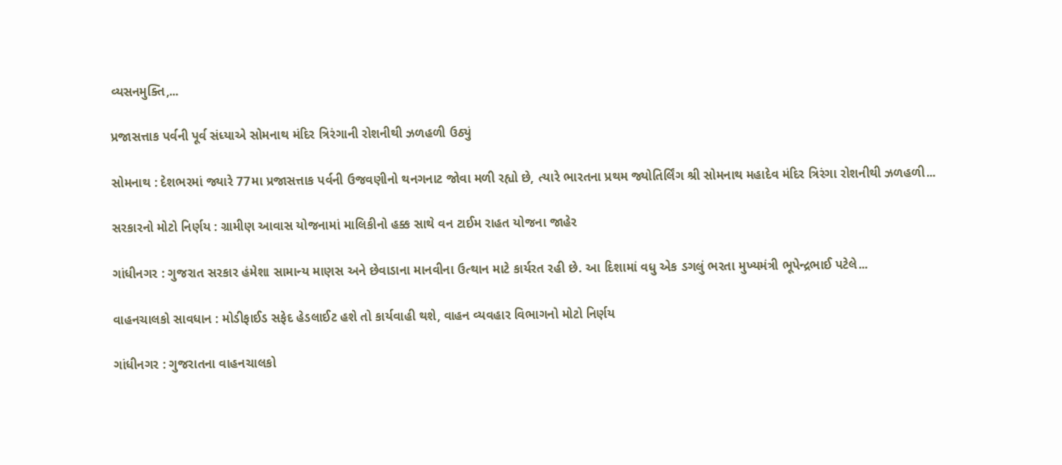વ્યસનમુક્તિ,...

પ્રજાસત્તાક પર્વની પૂર્વ સંધ્યાએ સોમનાથ મંદિર ત્રિરંગાની રોશનીથી ઝળહળી ઉઠ્યું

સોમનાથ : દેશભરમાં જ્યારે 77મા પ્રજાસત્તાક પર્વની ઉજવણીનો થનગનાટ જોવા મળી રહ્યો છે, ત્યારે ભારતના પ્રથમ જ્યોતિર્લિંગ શ્રી સોમનાથ મહાદેવ મંદિર ત્રિરંગા રોશનીથી ઝળહળી...

સરકારનો મોટો નિર્ણય : ગ્રામીણ આવાસ યોજનામાં માલિકીનો હક્ક સાથે વન ટાઈમ રાહત યોજના જાહેર

ગાંધીનગર : ગુજરાત સરકાર હંમેશા સામાન્ય માણસ અને છેવાડાના માનવીના ઉત્થાન માટે કાર્યરત રહી છે. આ દિશામાં વધુ એક ડગલું ભરતા મુખ્યમંત્રી ભૂપેન્દ્રભાઈ પટેલે...

વાહનચાલકો સાવધાન : મોડીફાઈડ સફેદ હેડલાઈટ હશે તો કાર્યવાહી થશે, વાહન વ્યવહાર વિભાગનો મોટો નિર્ણય

ગાંધીનગર : ગુજરાતના વાહનચાલકો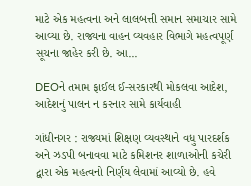માટે એક મહત્વના અને લાલબત્તી સમાન સમાચાર સામે આવ્યા છે. રાજ્યના વાહન વ્યવહાર વિભાગે મહત્વપૂર્ણ સૂચના જાહેર કરી છે. આ...

DEOને તમામ ફાઈલ ઈ-સરકારથી મોકલવા આદેશ, આદેશનું પાલન ન કરનાર સામે કાર્યવાહી

ગાંધીનગર : રાજ્યમાં શિક્ષણ વ્યવસ્થાને વધુ પારદર્શક અને ઝડપી બનાવવા માટે કમિશનર શાળાઓની કચેરી દ્વારા એક મહત્વનો નિર્ણય લેવામાં આવ્યો છે. હવે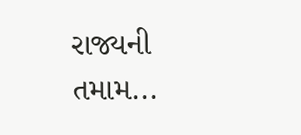રાજ્યની તમામ...